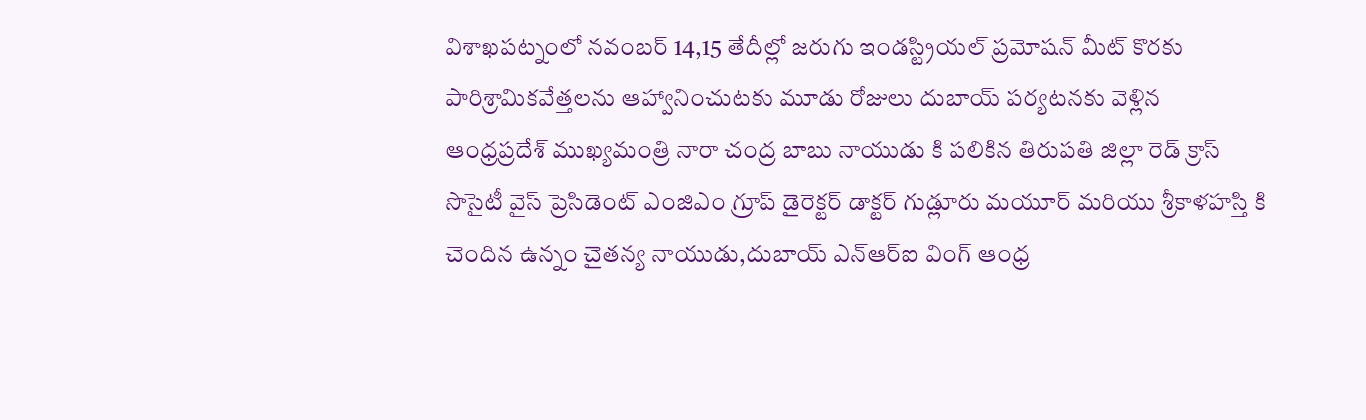విశాఖపట్నంలో నవంబర్ 14,15 తేదీల్లో జరుగు ఇండస్ట్రియల్ ప్రమోషన్ మీట్ కొరకు పారిశ్రామికవేత్తలను ఆహ్వానించుటకు మూడు రోజులు దుబాయ్ పర్యటనకు వెళ్లిన ఆంధ్రప్రదేశ్ ముఖ్యమంత్రి నారా చంద్ర బాబు నాయుడు కి పలికిన తిరుపతి జిల్లా రెడ్ క్రాస్ సొసైటీ వైస్ ప్రెసిడెంట్ ఎంజిఎం గ్రూప్ డైరెక్టర్ డాక్టర్ గుడ్లూరు మయూర్ మరియు శ్రీకాళహస్తి కి చెందిన ఉన్నం చైతన్య నాయుడు,దుబాయ్ ఎన్ఆర్ఐ వింగ్ ఆంధ్ర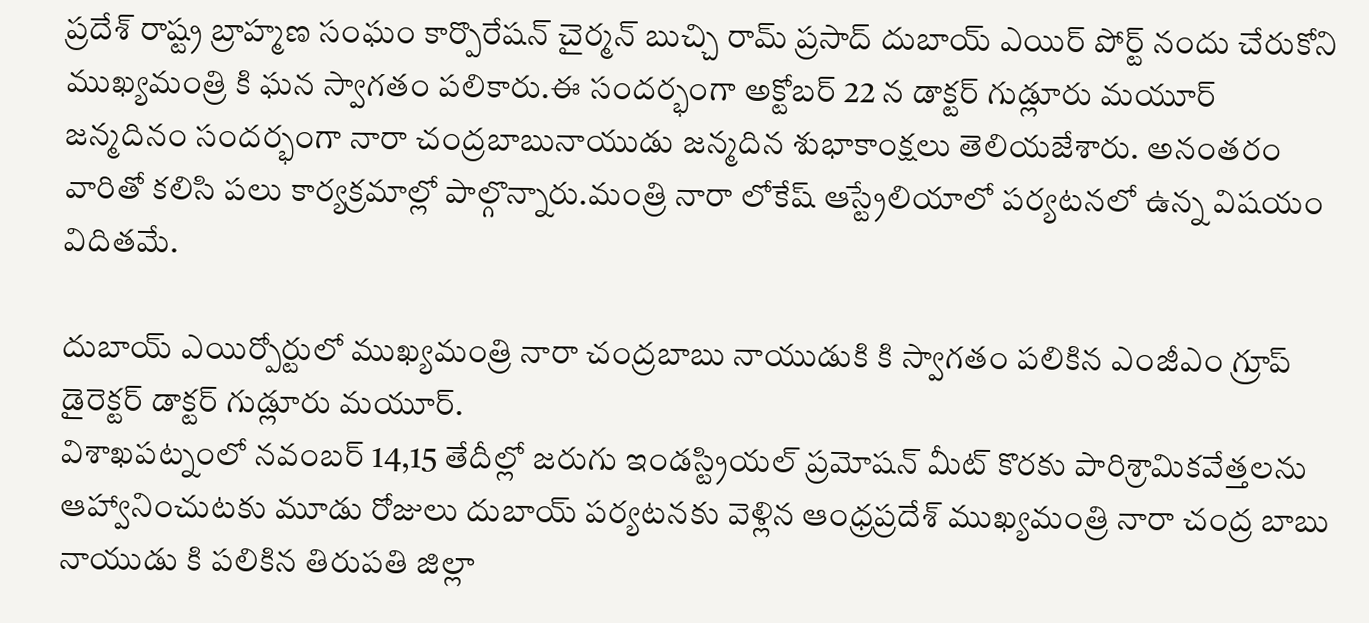ప్రదేశ్ రాష్ట్ర బ్రాహ్మణ సంఘం కార్పొరేషన్ చైర్మన్ బుచ్చి రామ్ ప్రసాద్ దుబాయ్ ఎయిర్ పోర్ట్ నందు చేరుకోని ముఖ్యమంత్రి కి ఘన స్వాగతం పలికారు.ఈ సందర్భంగా అక్టోబర్ 22 న డాక్టర్ గుడ్లూరు మయూర్ జన్మదినం సందర్భంగా నారా చంద్రబాబునాయుడు జన్మదిన శుభాకాంక్షలు తెలియజేశారు. అనంతరం వారితో కలిసి పలు కార్యక్రమాల్లో పాల్గొన్నారు.మంత్రి నారా లోకేష్ ఆస్ట్రేలియాలో పర్యటనలో ఉన్న విషయం విదితమే.

దుబాయ్ ఎయిర్పోర్టులో ముఖ్యమంత్రి నారా చంద్రబాబు నాయుడుకి కి స్వాగతం పలికిన ఎంజీఎం గ్రూప్ డైరెక్టర్ డాక్టర్ గుడ్లూరు మయూర్.
విశాఖపట్నంలో నవంబర్ 14,15 తేదీల్లో జరుగు ఇండస్ట్రియల్ ప్రమోషన్ మీట్ కొరకు పారిశ్రామికవేత్తలను ఆహ్వానించుటకు మూడు రోజులు దుబాయ్ పర్యటనకు వెళ్లిన ఆంధ్రప్రదేశ్ ముఖ్యమంత్రి నారా చంద్ర బాబు నాయుడు కి పలికిన తిరుపతి జిల్లా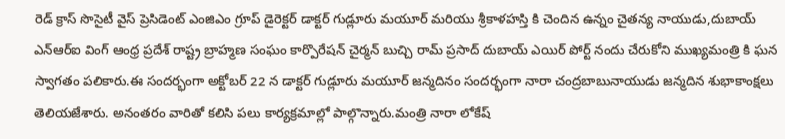రెడ్ క్రాస్ సొసైటీ వైస్ ప్రెసిడెంట్ ఎంజిఎం గ్రూప్ డైరెక్టర్ డాక్టర్ గుడ్లూరు మయూర్ మరియు శ్రీకాళహస్తి కి చెందిన ఉన్నం చైతన్య నాయుడు,దుబాయ్ ఎన్ఆర్ఐ వింగ్ ఆంధ్ర ప్రదేశ్ రాష్ట్ర బ్రాహ్మణ సంఘం కార్పొరేషన్ చైర్మన్ బుచ్చి రామ్ ప్రసాద్ దుబాయ్ ఎయిర్ పోర్ట్ నందు చేరుకోని ముఖ్యమంత్రి కి ఘన స్వాగతం పలికారు.ఈ సందర్భంగా అక్టోబర్ 22 న డాక్టర్ గుడ్లూరు మయూర్ జన్మదినం సందర్భంగా నారా చంద్రబాబునాయుడు జన్మదిన శుభాకాంక్షలు తెలియజేశారు. అనంతరం వారితో కలిసి పలు కార్యక్రమాల్లో పాల్గొన్నారు.మంత్రి నారా లోకేష్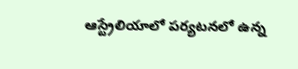ఆస్ట్రేలియాలో పర్యటనలో ఉన్న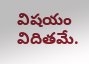విషయం విదితమే.